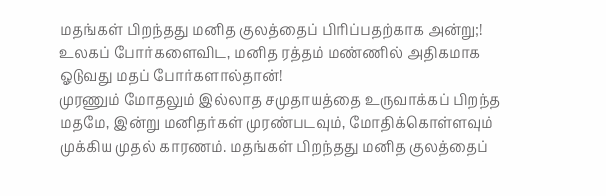மதங்கள் பிறந்தது மனித குலத்தைப் பிரிப்பதற்காக அன்று;!
உலகப் போர்களைவிட, மனித ரத்தம் மண்ணில் அதிகமாக ஓடுவது மதப் போர்களால்தான்!
முரணும் மோதலும் இல்லாத சமுதாயத்தை உருவாக்கப் பிறந்த மதமே, இன்று மனிதர்கள் முரண்படவும், மோதிக்கொள்ளவும் முக்கிய முதல் காரணம். மதங்கள் பிறந்தது மனித குலத்தைப்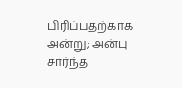பிரிப்பதற்காக அன்று; அன்பு சார்ந்த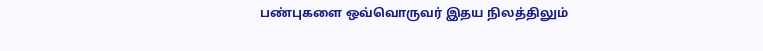பண்புகளை ஒவ்வொருவர் இதய நிலத்திலும்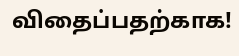விதைப்பதற்காக!